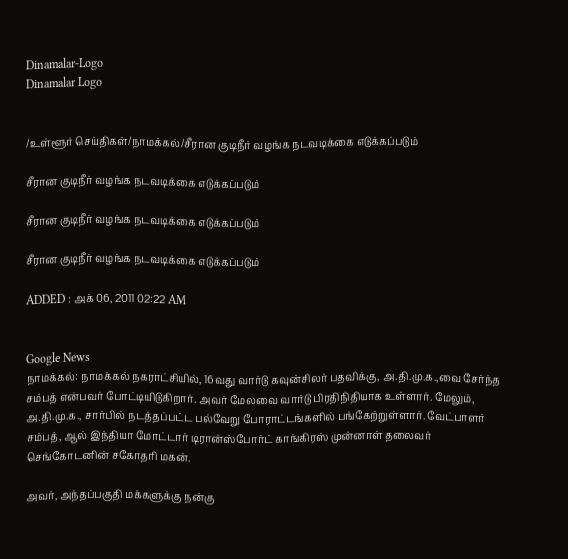Dinamalar-Logo
Dinamalar Logo


/உள்ளூர் செய்திகள்/நாமக்கல்/சீரான குடிநீர் வழங்க நடவடிக்கை எடுக்கப்படும்

சீரான குடிநீர் வழங்க நடவடிக்கை எடுக்கப்படும்

சீரான குடிநீர் வழங்க நடவடிக்கை எடுக்கப்படும்

சீரான குடிநீர் வழங்க நடவடிக்கை எடுக்கப்படும்

ADDED : அக் 06, 2011 02:22 AM


Google News
நாமக்கல்: நாமக்கல் நகராட்சியில், 16வது வார்டு கவுன்சிலர் பதவிக்கு, அ.தி.மு.க.,வை சேர்ந்த சம்பத் என்பவர் போட்டியிடுகிறார். அவர் மேலவை வார்டு பிரதிநிதியாக உள்ளார். மேலும், அ.தி.மு.க., சார்பில் நடத்தப்பட்ட பல்வேறு போராட்டங்களில் பங்கேற்றுள்ளார். வேட்பாளர் சம்பத், ஆல் இந்தியா மோட்டார் டிரான்ஸ்போர்ட் காங்கிரஸ் முன்னாள் தலைவர் செங்கோடனின் சகோதரி மகன்.

அவர், அந்தப்பகுதி மக்களுக்கு நன்கு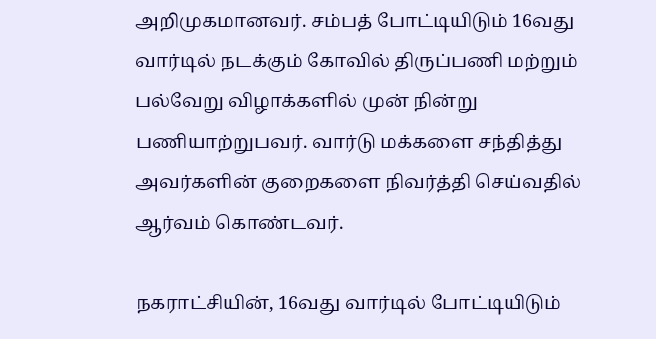அறிமுகமானவர். சம்பத் போட்டியிடும் 16வது வார்டில் நடக்கும் கோவில் திருப்பணி மற்றும் பல்வேறு விழாக்களில் முன் நின்று பணியாற்றுபவர். வார்டு மக்களை சந்தித்து அவர்களின் குறைகளை நிவர்த்தி செய்வதில் ஆர்வம் கொண்டவர்.

நகராட்சியின், 16வது வார்டில் போட்டியிடும்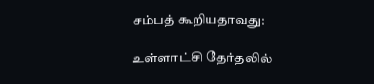சம்பத் கூறியதாவது:

உள்ளாட்சி தேர்தலில்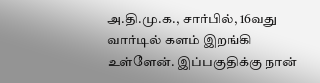அ.தி.மு.க., சார்பில், 16வது வார்டில் களம் இறங்கி உள்ளேன். இப்பகுதிக்கு நான்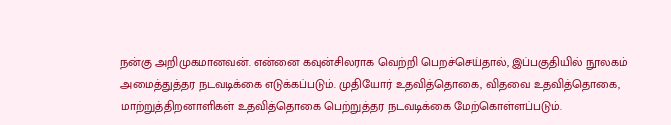நன்கு அறிமுகமானவன். என்னை கவுன்சிலராக வெற்றி பெறச்செய்தால், இப்பகுதியில் நூலகம் அமைத்துத்தர நடவடிக்கை எடுக்கப்படும். முதியோர் உதவித்தொகை, விதவை உதவித்தொகை, மாற்றுத்திறனாளிகள் உதவித்தொகை பெற்றுத்தர நடவடிக்கை மேற்கொள்ளப்படும்.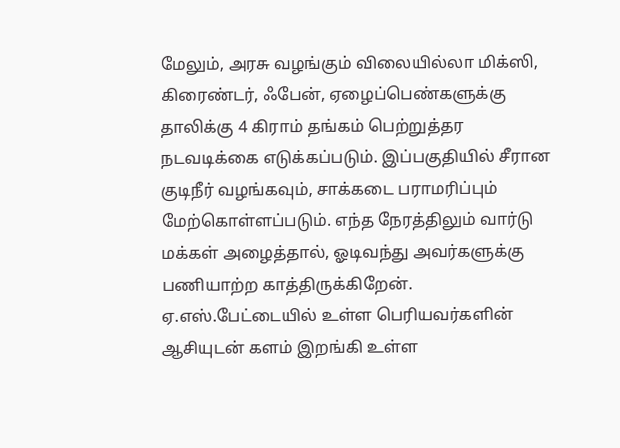மேலும், அரசு வழங்கும் விலையில்லா மிக்ஸி, கிரைண்டர், ஃபேன், ஏழைப்பெண்களுக்கு தாலிக்கு 4 கிராம் தங்கம் பெற்றுத்தர நடவடிக்கை எடுக்கப்படும். இப்பகுதியில் சீரான குடிநீர் வழங்கவும், சாக்கடை பராமரிப்பும் மேற்கொள்ளப்படும். எந்த நேரத்திலும் வார்டு மக்கள் அழைத்தால், ஓடிவந்து அவர்களுக்கு பணியாற்ற காத்திருக்கிறேன். ஏ.எஸ்.பேட்டையில் உள்ள பெரியவர்களின் ஆசியுடன் களம் இறங்கி உள்ள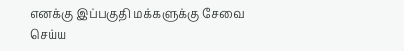எனக்கு இப்பகுதி மக்களுக்கு சேவை செய்ய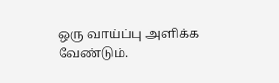ஒரு வாய்ப்பு அளிக்க வேண்டும்.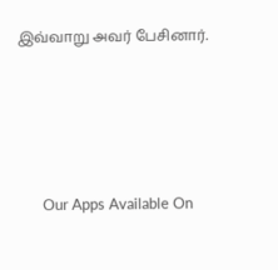இவ்வாறு அவர் பேசினார்.





      Our Apps Available On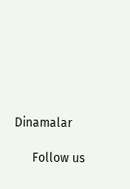Dinamalar

      Follow us